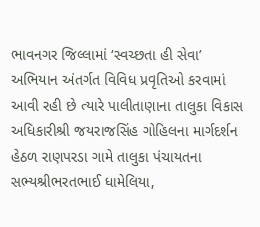ભાવનગર જિલ્લામાં ‘સ્વચ્છતા હી સેવા’ અભિયાન અંતર્ગત વિવિધ પ્રવૃતિઓ કરવામાં આવી રહી છે ત્યારે પાલીતાણાના તાલુકા વિકાસ અધિકારીશ્રી જયરાજસિંહ ગોહિલના માર્ગદર્શન હેઠળ રાણપરડા ગામે તાલુકા પંચાયતના સભ્યશ્રીભરતભાઈ ધામેલિયા,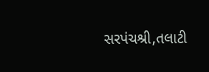સરપંચશ્રી,તલાટી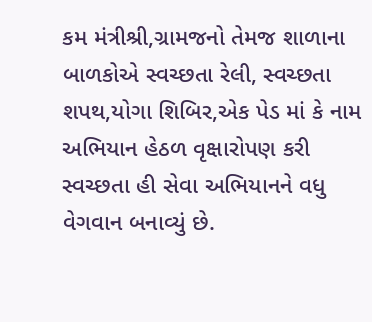કમ મંત્રીશ્રી,ગ્રામજનો તેમજ શાળાના બાળકોએ સ્વચ્છતા રેલી, સ્વચ્છતા શપથ,યોગા શિબિર,એક પેડ માં કે નામ અભિયાન હેઠળ વૃક્ષારોપણ કરી સ્વચ્છતા હી સેવા અભિયાનને વધુ વેગવાન બનાવ્યું છે.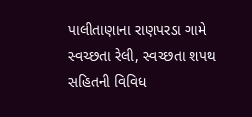પાલીતાણાના રાણપરડા ગામે સ્વચ્છતા રેલી, સ્વચ્છતા શપથ સહિતની વિવિધ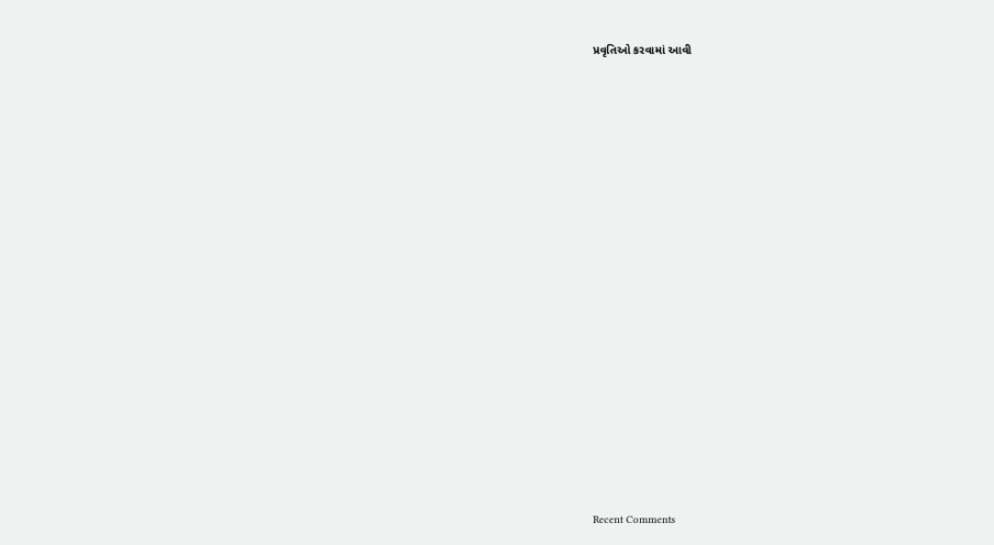પ્રવૃતિઓ કરવામાં આવી


















Recent Comments